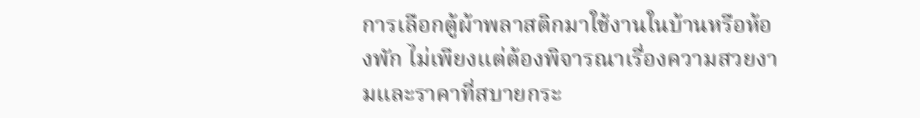การเลือกตู้ผ้าพลาสติกมาใช้งานในบ้านหรือห้องพัก ไม่เพียงแต่ต้องพิจารณาเรื่องความสวยงามและราคาที่สบายกระ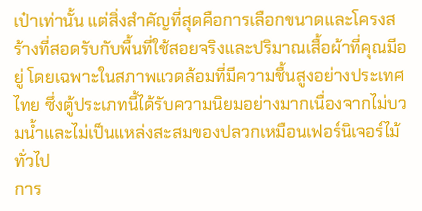เป๋าเท่านั้น แต่สิ่งสำคัญที่สุดคือการเลือกขนาดและโครงสร้างที่สอดรับกับพื้นที่ใช้สอยจริงและปริมาณเสื้อผ้าที่คุณมีอยู่ โดยเฉพาะในสภาพแวดล้อมที่มีความชื้นสูงอย่างประเทศไทย ซึ่งตู้ประเภทนี้ได้รับความนิยมอย่างมากเนื่องจากไม่บวมน้ำและไม่เป็นแหล่งสะสมของปลวกเหมือนเฟอร์นิเจอร์ไม้ทั่วไป
การ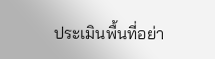ประเมินพื้นที่อย่า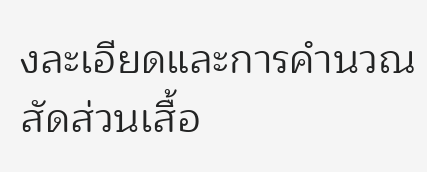งละเอียดและการคำนวณสัดส่วนเสื้อ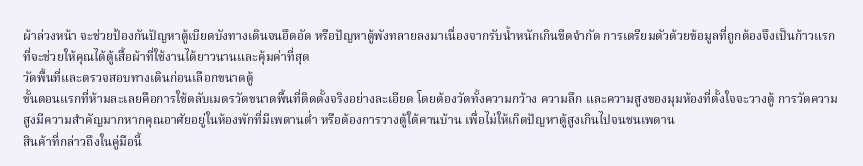ผ้าล่วงหน้า จะช่วยป้องกันปัญหาตู้เบียดบังทางเดินจนอึดอัด หรือปัญหาตู้พังทลายลงมาเนื่องจากรับน้ำหนักเกินขีดจำกัด การเตรียมตัวด้วยข้อมูลที่ถูกต้องจึงเป็นก้าวแรกที่จะช่วยให้คุณได้ตู้เสื้อผ้าที่ใช้งานได้ยาวนานและคุ้มค่าที่สุด
วัดพื้นที่และตรวจสอบทางเดินก่อนเลือกขนาดตู้
ขั้นตอนแรกที่ห้ามละเลยคือการใช้ตลับเมตรวัดขนาดพื้นที่ติดตั้งจริงอย่างละเอียด โดยต้องวัดทั้งความกว้าง ความลึก และความสูงของมุมห้องที่ตั้งใจจะวางตู้ การวัดความสูงมีความสำคัญมากหากคุณอาศัยอยู่ในห้องพักที่มีเพดานต่ำ หรือต้องการวางตู้ใต้คานบ้าน เพื่อไม่ให้เกิดปัญหาตู้สูงเกินไปจนชนเพดาน
สินค้าที่กล่าวถึงในคู่มือนี้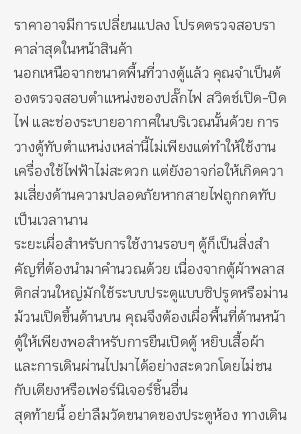ราคาอาจมีการเปลี่ยนแปลง โปรดตรวจสอบราคาล่าสุดในหน้าสินค้า
นอกเหนือจากขนาดพื้นที่วางตู้แล้ว คุณจำเป็นต้องตรวจสอบตำแหน่งของปลั๊กไฟ สวิตช์เปิด-ปิดไฟ และช่องระบายอากาศในบริเวณนั้นด้วย การวางตู้ทับตำแหน่งเหล่านี้ไม่เพียงแต่ทำให้ใช้งานเครื่องใช้ไฟฟ้าไม่สะดวก แต่ยังอาจก่อให้เกิดความเสี่ยงด้านความปลอดภัยหากสายไฟถูกกดทับเป็นเวลานาน
ระยะเผื่อสำหรับการใช้งานรอบๆ ตู้ก็เป็นสิ่งสำคัญที่ต้องนำมาคำนวณด้วย เนื่องจากตู้ผ้าพลาสติกส่วนใหญ่มักใช้ระบบประตูแบบซิปรูดหรือม่านม้วนเปิดขึ้นด้านบน คุณจึงต้องเผื่อพื้นที่ด้านหน้าตู้ให้เพียงพอสำหรับการยืนเปิดตู้ หยิบเสื้อผ้า และการเดินผ่านไปมาได้อย่างสะดวกโดยไม่ชนกับเตียงหรือเฟอร์นิเจอร์ชิ้นอื่น
สุดท้ายนี้ อย่าลืมวัดขนาดของประตูห้อง ทางเดิน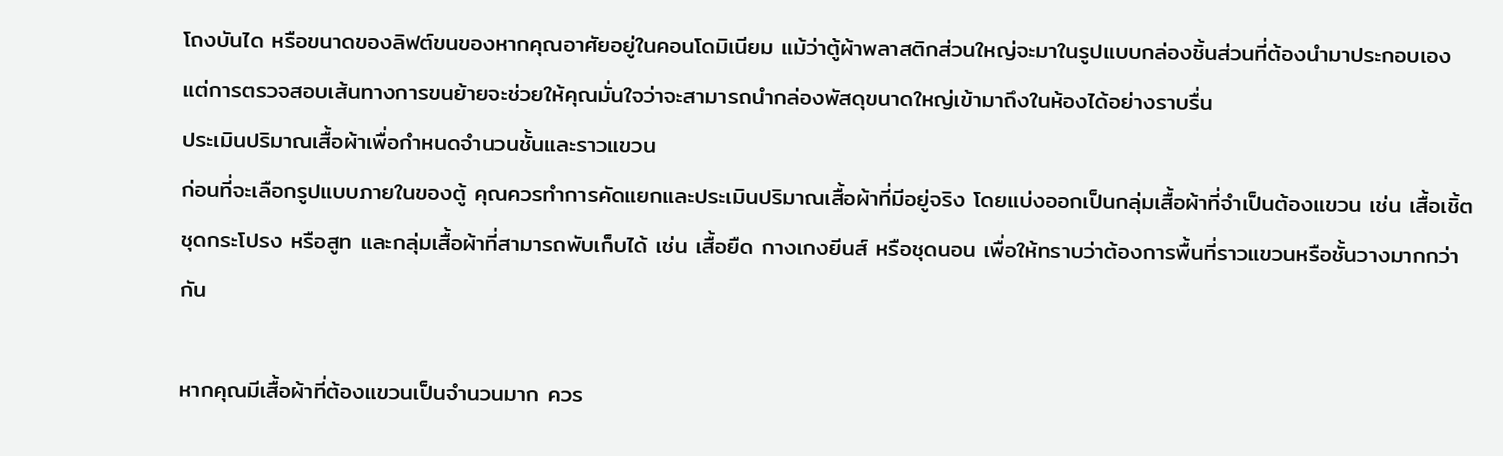โถงบันได หรือขนาดของลิฟต์ขนของหากคุณอาศัยอยู่ในคอนโดมิเนียม แม้ว่าตู้ผ้าพลาสติกส่วนใหญ่จะมาในรูปแบบกล่องชิ้นส่วนที่ต้องนำมาประกอบเอง แต่การตรวจสอบเส้นทางการขนย้ายจะช่วยให้คุณมั่นใจว่าจะสามารถนำกล่องพัสดุขนาดใหญ่เข้ามาถึงในห้องได้อย่างราบรื่น
ประเมินปริมาณเสื้อผ้าเพื่อกำหนดจำนวนชั้นและราวแขวน
ก่อนที่จะเลือกรูปแบบภายในของตู้ คุณควรทำการคัดแยกและประเมินปริมาณเสื้อผ้าที่มีอยู่จริง โดยแบ่งออกเป็นกลุ่มเสื้อผ้าที่จำเป็นต้องแขวน เช่น เสื้อเชิ้ต ชุดกระโปรง หรือสูท และกลุ่มเสื้อผ้าที่สามารถพับเก็บได้ เช่น เสื้อยืด กางเกงยีนส์ หรือชุดนอน เพื่อให้ทราบว่าต้องการพื้นที่ราวแขวนหรือชั้นวางมากกว่ากัน

หากคุณมีเสื้อผ้าที่ต้องแขวนเป็นจำนวนมาก ควร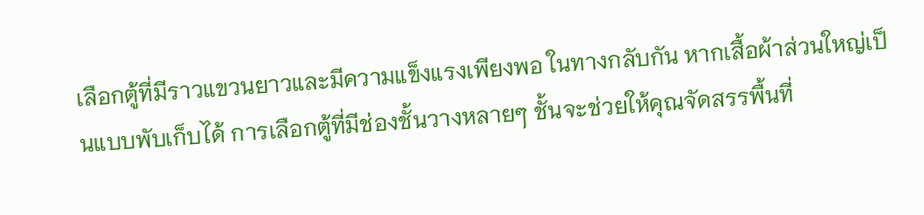เลือกตู้ที่มีราวแขวนยาวและมีความแข็งแรงเพียงพอ ในทางกลับกัน หากเสื้อผ้าส่วนใหญ่เป็นแบบพับเก็บได้ การเลือกตู้ที่มีช่องชั้นวางหลายๆ ชั้นจะช่วยให้คุณจัดสรรพื้นที่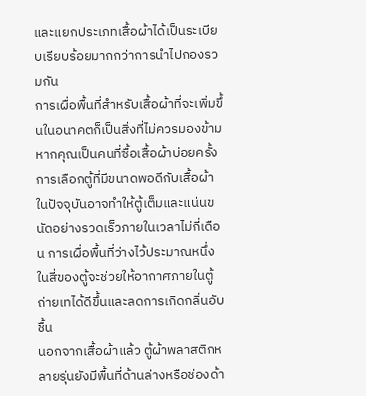และแยกประเภทเสื้อผ้าได้เป็นระเบียบเรียบร้อยมากกว่าการนำไปกองรวมกัน
การเผื่อพื้นที่สำหรับเสื้อผ้าที่จะเพิ่มขึ้นในอนาคตก็เป็นสิ่งที่ไม่ควรมองข้าม หากคุณเป็นคนที่ซื้อเสื้อผ้าบ่อยครั้ง การเลือกตู้ที่มีขนาดพอดีกับเสื้อผ้าในปัจจุบันอาจทำให้ตู้เต็มและแน่นขนัดอย่างรวดเร็วภายในเวลาไม่กี่เดือน การเผื่อพื้นที่ว่างไว้ประมาณหนึ่งในสี่ของตู้จะช่วยให้อากาศภายในตู้ถ่ายเทได้ดีขึ้นและลดการเกิดกลิ่นอับชื้น
นอกจากเสื้อผ้าแล้ว ตู้ผ้าพลาสติกหลายรุ่นยังมีพื้นที่ด้านล่างหรือช่องด้า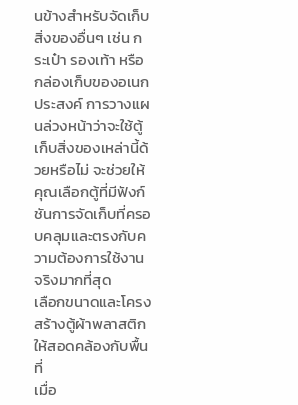นข้างสำหรับจัดเก็บสิ่งของอื่นๆ เช่น กระเป๋า รองเท้า หรือกล่องเก็บของอเนกประสงค์ การวางแผนล่วงหน้าว่าจะใช้ตู้เก็บสิ่งของเหล่านี้ด้วยหรือไม่ จะช่วยให้คุณเลือกตู้ที่มีฟังก์ชันการจัดเก็บที่ครอบคลุมและตรงกับความต้องการใช้งานจริงมากที่สุด
เลือกขนาดและโครงสร้างตู้ผ้าพลาสติกให้สอดคล้องกับพื้นที่
เมื่อ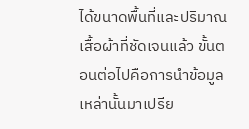ได้ขนาดพื้นที่และปริมาณเสื้อผ้าที่ชัดเจนแล้ว ขั้นตอนต่อไปคือการนำข้อมูลเหล่านั้นมาเปรีย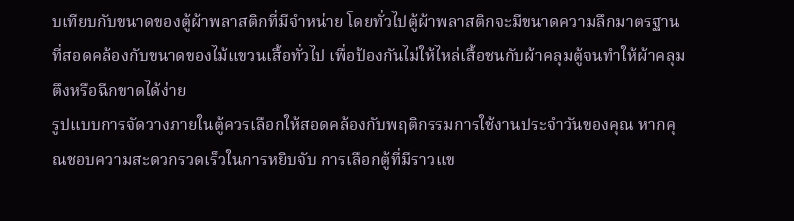บเทียบกับขนาดของตู้ผ้าพลาสติกที่มีจำหน่าย โดยทั่วไปตู้ผ้าพลาสติกจะมีขนาดความลึกมาตรฐานที่สอดคล้องกับขนาดของไม้แขวนเสื้อทั่วไป เพื่อป้องกันไม่ให้ไหล่เสื้อชนกับผ้าคลุมตู้จนทำให้ผ้าคลุมตึงหรือฉีกขาดได้ง่าย
รูปแบบการจัดวางภายในตู้ควรเลือกให้สอดคล้องกับพฤติกรรมการใช้งานประจำวันของคุณ หากคุณชอบความสะดวกรวดเร็วในการหยิบจับ การเลือกตู้ที่มีราวแข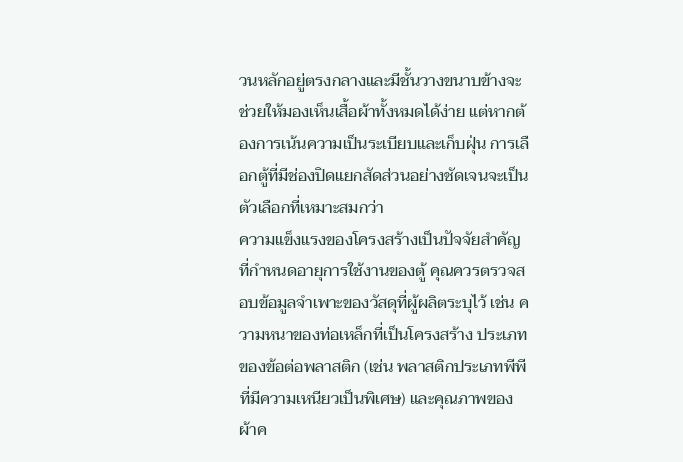วนหลักอยู่ตรงกลางและมีชั้นวางขนาบข้างจะช่วยให้มองเห็นเสื้อผ้าทั้งหมดได้ง่าย แต่หากต้องการเน้นความเป็นระเบียบและเก็บฝุ่น การเลือกตู้ที่มีช่องปิดแยกสัดส่วนอย่างชัดเจนจะเป็นตัวเลือกที่เหมาะสมกว่า
ความแข็งแรงของโครงสร้างเป็นปัจจัยสำคัญที่กำหนดอายุการใช้งานของตู้ คุณควรตรวจสอบข้อมูลจำเพาะของวัสดุที่ผู้ผลิตระบุไว้ เช่น ความหนาของท่อเหล็กที่เป็นโครงสร้าง ประเภทของข้อต่อพลาสติก (เช่น พลาสติกประเภทพีพีที่มีความเหนียวเป็นพิเศษ) และคุณภาพของผ้าค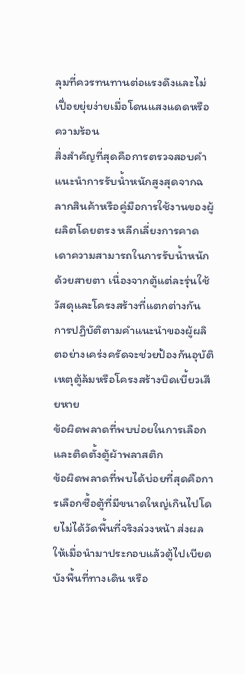ลุมที่ควรทนทานต่อแรงดึงและไม่เปื่อยยุ่ยง่ายเมื่อโดนแสงแดดหรือความร้อน
สิ่งสำคัญที่สุดคือการตรวจสอบคำแนะนำการรับน้ำหนักสูงสุดจากฉลากสินค้าหรือคู่มือการใช้งานของผู้ผลิตโดยตรง หลีกเลี่ยงการคาดเดาความสามารถในการรับน้ำหนักด้วยสายตา เนื่องจากตู้แต่ละรุ่นใช้วัสดุและโครงสร้างที่แตกต่างกัน การปฏิบัติตามคำแนะนำของผู้ผลิตอย่างเคร่งครัดจะช่วยป้องกันอุบัติเหตุตู้ล้มหรือโครงสร้างบิดเบี้ยวเสียหาย
ข้อผิดพลาดที่พบบ่อยในการเลือกและติดตั้งตู้ผ้าพลาสติก
ข้อผิดพลาดที่พบได้บ่อยที่สุดคือการเลือกซื้อตู้ที่มีขนาดใหญ่เกินไปโดยไม่ได้วัดพื้นที่จริงล่วงหน้า ส่งผลให้เมื่อนำมาประกอบแล้วตู้ไปเบียดบังพื้นที่ทางเดิน หรือ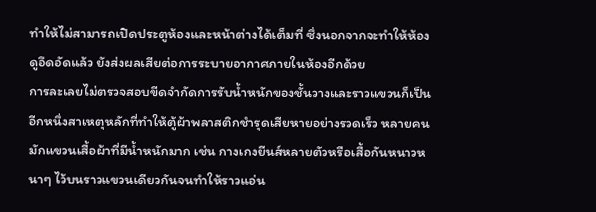ทำให้ไม่สามารถเปิดประตูห้องและหน้าต่างได้เต็มที่ ซึ่งนอกจากจะทำให้ห้องดูอึดอัดแล้ว ยังส่งผลเสียต่อการระบายอากาศภายในห้องอีกด้วย
การละเลยไม่ตรวจสอบขีดจำกัดการรับน้ำหนักของชั้นวางและราวแขวนก็เป็นอีกหนึ่งสาเหตุหลักที่ทำให้ตู้ผ้าพลาสติกชำรุดเสียหายอย่างรวดเร็ว หลายคนมักแขวนเสื้อผ้าที่มีน้ำหนักมาก เช่น กางเกงยีนส์หลายตัวหรือเสื้อกันหนาวหนาๆ ไว้บนราวแขวนเดียวกันจนทำให้ราวแอ่น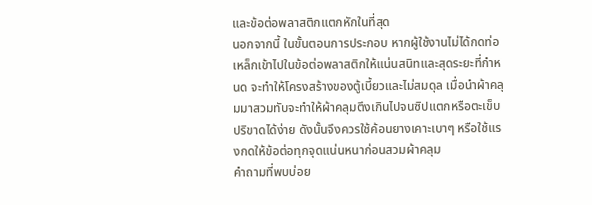และข้อต่อพลาสติกแตกหักในที่สุด
นอกจากนี้ ในขั้นตอนการประกอบ หากผู้ใช้งานไม่ได้กดท่อเหล็กเข้าไปในข้อต่อพลาสติกให้แน่นสนิทและสุดระยะที่กำหนด จะทำให้โครงสร้างของตู้เบี้ยวและไม่สมดุล เมื่อนำผ้าคลุมมาสวมทับจะทำให้ผ้าคลุมตึงเกินไปจนซิปแตกหรือตะเข็บปริขาดได้ง่าย ดังนั้นจึงควรใช้ค้อนยางเคาะเบาๆ หรือใช้แรงกดให้ข้อต่อทุกจุดแน่นหนาก่อนสวมผ้าคลุม
คำถามที่พบบ่อย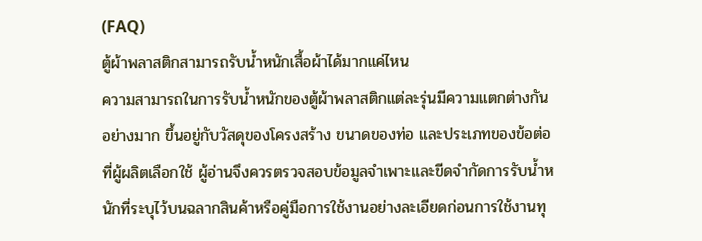(FAQ)
ตู้ผ้าพลาสติกสามารถรับน้ำหนักเสื้อผ้าได้มากแค่ไหน
ความสามารถในการรับน้ำหนักของตู้ผ้าพลาสติกแต่ละรุ่นมีความแตกต่างกันอย่างมาก ขึ้นอยู่กับวัสดุของโครงสร้าง ขนาดของท่อ และประเภทของข้อต่อที่ผู้ผลิตเลือกใช้ ผู้อ่านจึงควรตรวจสอบข้อมูลจำเพาะและขีดจำกัดการรับน้ำหนักที่ระบุไว้บนฉลากสินค้าหรือคู่มือการใช้งานอย่างละเอียดก่อนการใช้งานทุ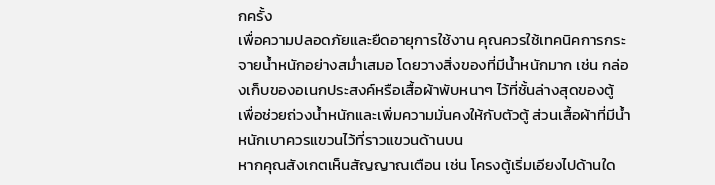กครั้ง
เพื่อความปลอดภัยและยืดอายุการใช้งาน คุณควรใช้เทคนิคการกระจายน้ำหนักอย่างสม่ำเสมอ โดยวางสิ่งของที่มีน้ำหนักมาก เช่น กล่องเก็บของอเนกประสงค์หรือเสื้อผ้าพับหนาๆ ไว้ที่ชั้นล่างสุดของตู้ เพื่อช่วยถ่วงน้ำหนักและเพิ่มความมั่นคงให้กับตัวตู้ ส่วนเสื้อผ้าที่มีน้ำหนักเบาควรแขวนไว้ที่ราวแขวนด้านบน
หากคุณสังเกตเห็นสัญญาณเตือน เช่น โครงตู้เริ่มเอียงไปด้านใด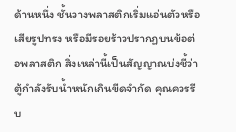ด้านหนึ่ง ชั้นวางพลาสติกเริ่มแอ่นตัวหรือเสียรูปทรง หรือมีรอยร้าวปรากฏบนข้อต่อพลาสติก สิ่งเหล่านี้เป็นสัญญาณบ่งชี้ว่าตู้กำลังรับน้ำหนักเกินขีดจำกัด คุณควรรีบ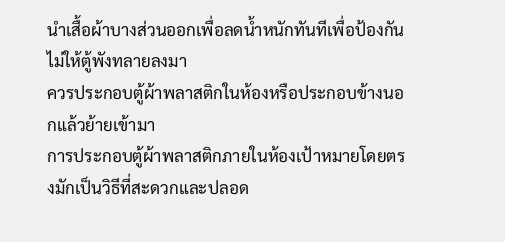นำเสื้อผ้าบางส่วนออกเพื่อลดน้ำหนักทันทีเพื่อป้องกันไม่ให้ตู้พังทลายลงมา
ควรประกอบตู้ผ้าพลาสติกในห้องหรือประกอบข้างนอกแล้วย้ายเข้ามา
การประกอบตู้ผ้าพลาสติกภายในห้องเป้าหมายโดยตรงมักเป็นวิธีที่สะดวกและปลอด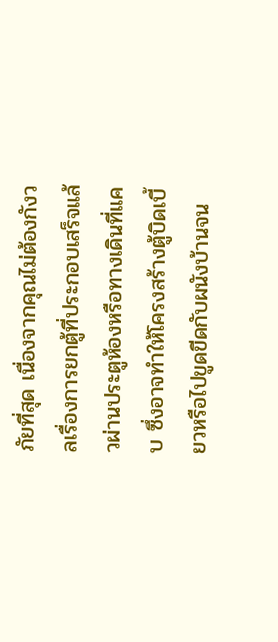ภัยที่สุด เนื่องจากคุณไม่ต้องกังวลเรื่องการยกตู้ที่ประกอบเสร็จแล้วผ่านประตูห้องหรือทางเดินที่แคบ ซึ่งอาจทำให้โครงสร้างตู้บิดเบี้ยวหรือไปขูดขีดกับผนังบ้านจน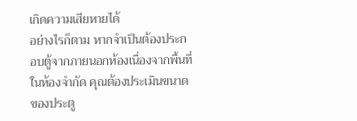เกิดความเสียหายได้
อย่างไรก็ตาม หากจำเป็นต้องประกอบตู้จากภายนอกห้องเนื่องจากพื้นที่ในห้องจำกัด คุณต้องประเมินขนาดของประตู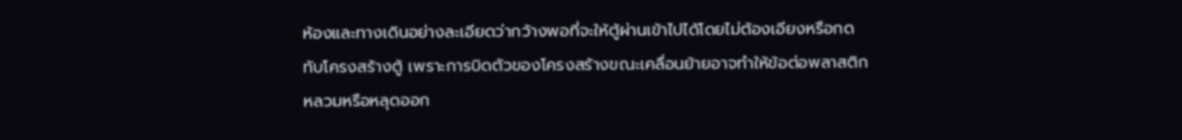ห้องและทางเดินอย่างละเอียดว่ากว้างพอที่จะให้ตู้ผ่านเข้าไปได้โดยไม่ต้องเอียงหรือกดทับโครงสร้างตู้ เพราะการบิดตัวของโครงสร้างขณะเคลื่อนย้ายอาจทำให้ข้อต่อพลาสติกหลวมหรือหลุดออก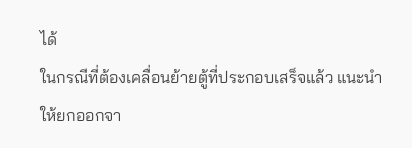ได้
ในกรณีที่ต้องเคลื่อนย้ายตู้ที่ประกอบเสร็จแล้ว แนะนำให้ยกออกจา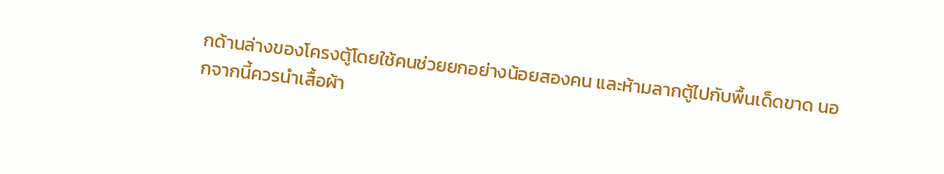กด้านล่างของโครงตู้โดยใช้คนช่วยยกอย่างน้อยสองคน และห้ามลากตู้ไปกับพื้นเด็ดขาด นอกจากนี้ควรนำเสื้อผ้า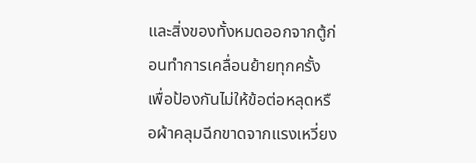และสิ่งของทั้งหมดออกจากตู้ก่อนทำการเคลื่อนย้ายทุกครั้ง เพื่อป้องกันไม่ให้ข้อต่อหลุดหรือผ้าคลุมฉีกขาดจากแรงเหวี่ยง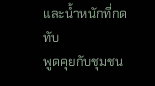และน้ำหนักที่กดทับ
พูดคุยกับชุมชน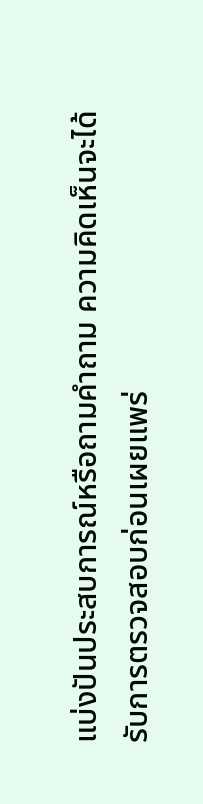แบ่งปันประสบการณ์หรือถามคำถาม ความคิดเห็นจะได้รับการตรวจสอบก่อนเผยแพร่